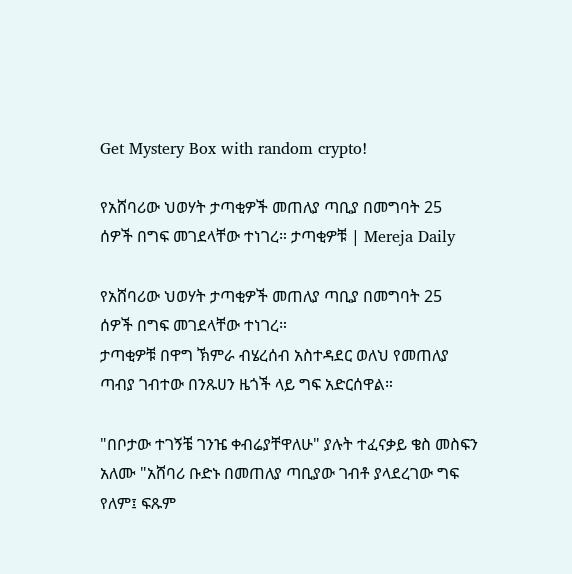Get Mystery Box with random crypto!

የአሸባሪው ህወሃት ታጣቂዎች መጠለያ ጣቢያ በመግባት 25 ሰዎች በግፍ መገደላቸው ተነገረ። ታጣቂዎቹ | Mereja Daily

የአሸባሪው ህወሃት ታጣቂዎች መጠለያ ጣቢያ በመግባት 25 ሰዎች በግፍ መገደላቸው ተነገረ።
ታጣቂዎቹ በዋግ ኽምራ ብሄረሰብ አስተዳደር ወለህ የመጠለያ ጣብያ ገብተው በንጹሀን ዜጎች ላይ ግፍ አድርሰዋል።

"በቦታው ተገኝቼ ገንዤ ቀብሬያቸዋለሁ" ያሉት ተፈናቃይ ቄስ መስፍን አለሙ "አሸባሪ ቡድኑ በመጠለያ ጣቢያው ገብቶ ያላደረገው ግፍ የለም፤ ፍጹም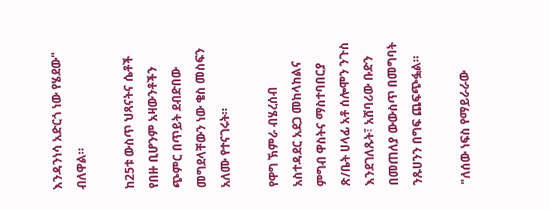እንዳንነሳ አድርጎ ነው የሄደው" ብለዋል።

ከ25ቱ ውስጥ ህጻናትና ሴቶች የበዙ ቢሆንም አዛውንቶችን ጭምር በጥይት ደብድበው መግደላቸውን ነው ቄስ መስፍን አለሙ የተናገሩት።

የዋግ ኽምራ ብሄረሰብ አስተዳደር አደጋ መከላከልና ምግብ ዋስትና ማስተባበርያ ጽ/ቤት ሀላፊ አቶ ሰሎሞን ንጉስ እንደገለጹት፣ አሸባሪው ቡድን በመጠለያ ውውስጥ በመግባት ንጹሀንን በግፍ ጨፍጭፏል።

"ለሰው ነፍስ የማይራራው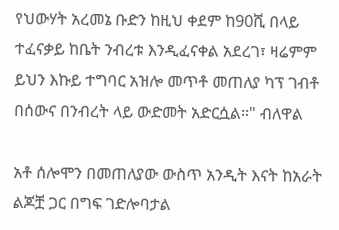የህውሃት አረመኔ ቡድን ከዚህ ቀደም ከ90ሺ በላይ ተፈናቃይ ከቤት ንብረቱ እንዲፈናቀል አደረገ፣ ዛሬምም ይህን እኩይ ተግባር አዝሎ መጥቶ መጠለያ ካፕ ገብቶ በሰውና በንብረት ላይ ውድመት አድርሷል።" ብለዋል

አቶ ሰሎሞን በመጠለያው ውስጥ አንዲት እናት ከአራት ልጆቿ ጋር በግፍ ገድሎባታል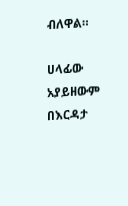ብለዋል።

ሀላፊው አያይዘውም በእርዳታ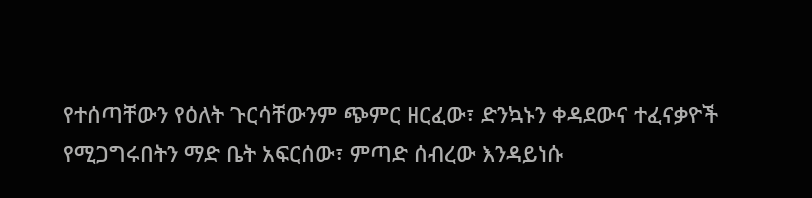የተሰጣቸውን የዕለት ጉርሳቸውንም ጭምር ዘርፈው፣ ድንኳኑን ቀዳደውና ተፈናቃዮች የሚጋግሩበትን ማድ ቤት አፍርሰው፣ ምጣድ ሰብረው እንዳይነሱ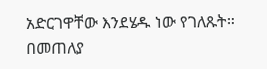አድርገዋቸው እንደሄዱ ነው የገለጹት።
በመጠለያ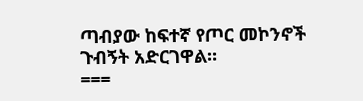ጣብያው ከፍተኛ የጦር መኮንኖች ጉብኝት አድርገዋል።
===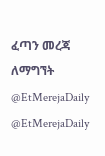ፈጣን መረጃ ለማግኘት
@EtMerejaDaily
@EtMerejaDaily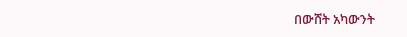በውሸት አካውንት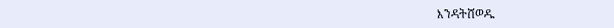እንዳትሸወዱ